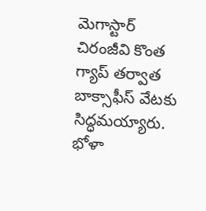మెగాస్టార్ చిరంజీవి కొంత గ్యాప్ తర్వాత బాక్సాఫీస్ వేటకు సిద్ధమయ్యారు. భోళా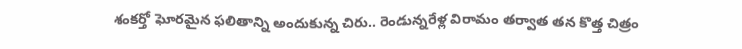శంకర్తో ఘోరమైన ఫలితాన్ని అందుకున్న చిరు.. రెండున్నరేళ్ల విరామం తర్వాత తన కొత్త చిత్రం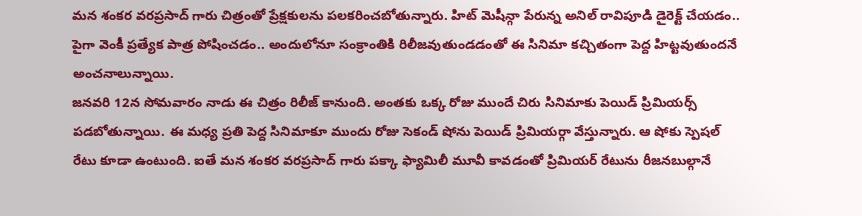మన శంకర వరప్రసాద్ గారు చిత్రంతో ప్రేక్షకులను పలకరించబోతున్నారు. హిట్ మెషీన్గా పేరున్న అనిల్ రావిపూడి డైరెక్ట్ చేయడం.. పైగా వెంకీ ప్రత్యేక పాత్ర పోషించడం.. అందులోనూ సంక్రాంతికి రిలీజవుతుండడంతో ఈ సినిమా కచ్చితంగా పెద్ద హిట్టవుతుందనే అంచనాలున్నాయి.
జనవరి 12న సోమవారం నాడు ఈ చిత్రం రిలీజ్ కానుంది. అంతకు ఒక్క రోజు ముందే చిరు సినిమాకు పెయిడ్ ప్రిమియర్స్ పడబోతున్నాయి. ఈ మధ్య ప్రతి పెద్ద సినిమాకూ ముందు రోజు సెకండ్ షోను పెయిడ్ ప్రిమియర్గా వేస్తున్నారు. ఆ షోకు స్పెషల్ రేటు కూడా ఉంటుంది. ఐతే మన శంకర వరప్రసాద్ గారు పక్కా ఫ్యామిలీ మూవీ కావడంతో ప్రిమియర్ రేటును రీజనబుల్గానే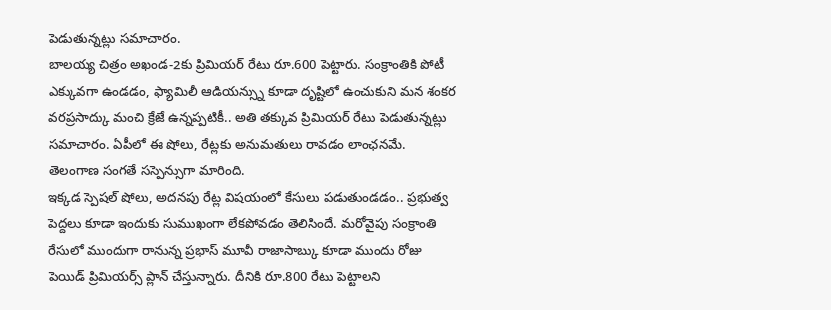పెడుతున్నట్లు సమాచారం.
బాలయ్య చిత్రం అఖండ-2కు ప్రిమియర్ రేటు రూ.600 పెట్టారు. సంక్రాంతికి పోటీ ఎక్కువగా ఉండడం, ఫ్యామిలీ ఆడియన్స్ను కూడా దృష్టిలో ఉంచుకుని మన శంకర వరప్రసాద్కు మంచి క్రేజే ఉన్నప్పటికీ.. అతి తక్కువ ప్రిమియర్ రేటు పెడుతున్నట్లు సమాచారం. ఏపీలో ఈ షోలు, రేట్లకు అనుమతులు రావడం లాంఛనమే. తెలంగాణ సంగతే సస్పెన్సుగా మారింది.
ఇక్కడ స్పెషల్ షోలు, అదనపు రేట్ల విషయంలో కేసులు పడుతుండడం.. ప్రభుత్వ పెద్దలు కూడా ఇందుకు సుముఖంగా లేకపోవడం తెలిసిందే. మరోవైపు సంక్రాంతి రేసులో ముందుగా రానున్న ప్రభాస్ మూవీ రాజాసాబ్కు కూడా ముందు రోజు పెయిడ్ ప్రిమియర్స్ ప్లాన్ చేస్తున్నారు. దీనికి రూ.800 రేటు పెట్టాలని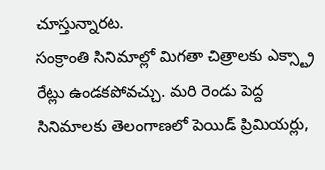చూస్తున్నారట.
సంక్రాంతి సినిమాల్లో మిగతా చిత్రాలకు ఎక్స్ట్రా రేట్లు ఉండకపోవచ్చు. మరి రెండు పెద్ద సినిమాలకు తెలంగాణలో పెయిడ్ ప్రిమియర్లు,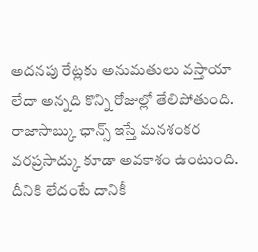అదనపు రేట్లకు అనుమతులు వస్తాయా లేదా అన్నది కొన్ని రోజుల్లో తేలిపోతుంది. రాజాసాబ్కు ఛాన్స్ ఇస్తే మనశంకర వరప్రసాద్కు కూడా అవకాశం ఉంటుంది. దీనికి లేదంటే దానికీ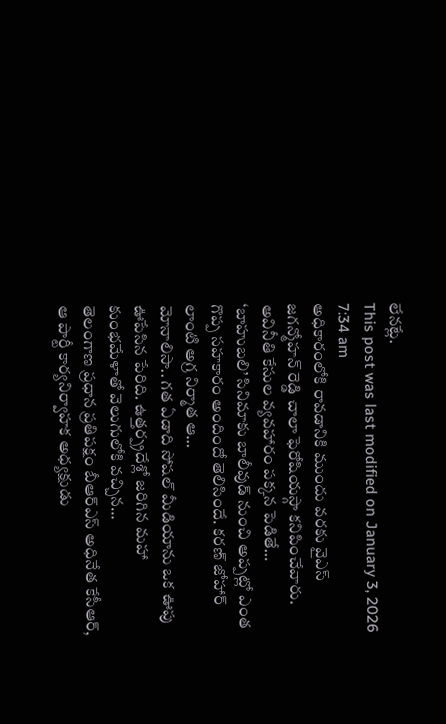లేనట్లే.
This post was last modified on January 3, 2026 7:34 am
అధికారంలోకి రావడానికి ముందు వరకు వైఎస్ జగన్మోహన్ రెడ్డి చాలా ఫెరోషియస్గా కనిపించేవారు. అవినీతి కేసుల వ్యవహారం పక్కన పెడితే…
‘బాహుబలి’ సినిమాకు బాలీవుడ్ నుంచి అప్పట్లో ఎంత గొప్ప సహకారం అందిందో తెలిసిందే. కరణ్ జోహార్ లాంటి అగ్ర నిర్మాత ఆ…
మోనాలిసా.. గత ఏడాది సోషల్ మీడియాను ఒక ఊపు ఊపేసిన పేరిది. ఉత్తర్ప్రదేశ్లో జరిగిన మహా కుంభమేళాతో వెలుగులోకి వచ్చిన…
తెలంగాణ ప్రధాన ప్రతిపక్షం బీఆర్ఎస్ అధినేత కేసీఆర్, ఆ పార్టీ కార్యనిర్వాహక అధ్యక్షుడు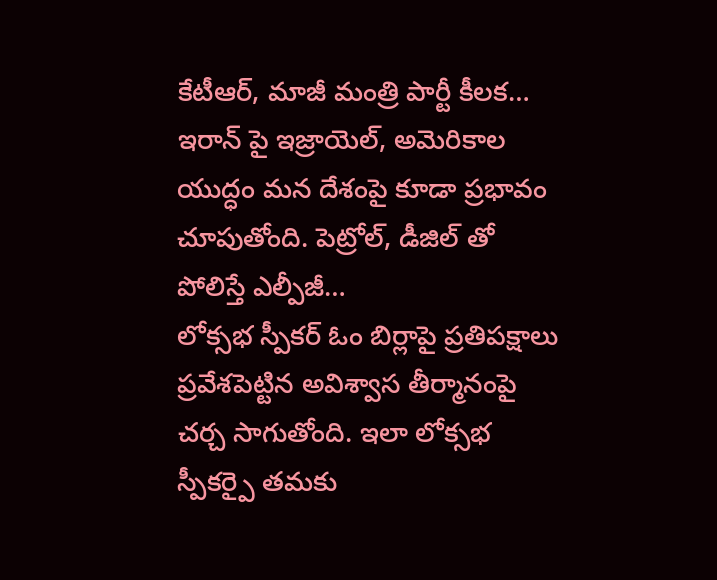కేటీఆర్, మాజీ మంత్రి పార్టీ కీలక…
ఇరాన్ పై ఇజ్రాయెల్, అమెరికాల యుద్ధం మన దేశంపై కూడా ప్రభావం చూపుతోంది. పెట్రోల్, డీజిల్ తో పోలిస్తే ఎల్పీజీ…
లోక్సభ స్పీకర్ ఓం బిర్లాపై ప్రతిపక్షాలు ప్రవేశపెట్టిన అవిశ్వాస తీర్మానంపై చర్చ సాగుతోంది. ఇలా లోక్సభ స్పీకర్పై తమకు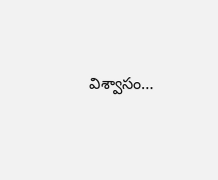విశ్వాసం…